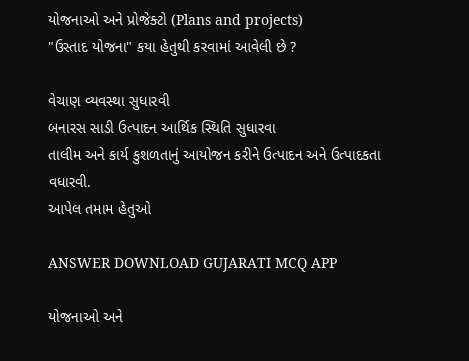યોજનાઓ અને પ્રોજેક્ટો (Plans and projects)
"ઉસ્તાદ યોજના" કયા હેતુથી કરવામાં આવેલી છે ?

વેચાણ વ્યવસ્થા સુધારવી
બનારસ સાડી ઉત્પાદન આર્થિક સ્થિતિ સુધારવા
તાલીમ અને કાર્ય કુશળતાનું આયોજન કરીને ઉત્પાદન અને ઉત્પાદકતા વધારવી.
આપેલ તમામ હેતુઓ

ANSWER DOWNLOAD GUJARATI MCQ APP

યોજનાઓ અને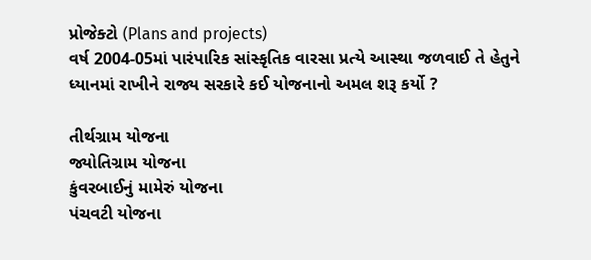પ્રોજેક્ટો (Plans and projects)
વર્ષ 2004-05માં પારંપારિક સાંસ્કૃતિક વારસા પ્રત્યે આસ્થા જળવાઈ તે હેતુને ધ્યાનમાં રાખીને રાજ્ય સરકારે કઈ યોજનાનો અમલ શરૂ કર્યો ?

તીર્થગ્રામ યોજના
જ્યોતિગ્રામ યોજના
કુંવરબાઈનું મામેરું યોજના
પંચવટી યોજના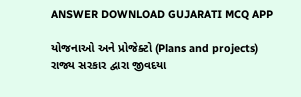ANSWER DOWNLOAD GUJARATI MCQ APP

યોજનાઓ અને પ્રોજેક્ટો (Plans and projects)
રાજ્ય સરકાર દ્વારા જીવદયા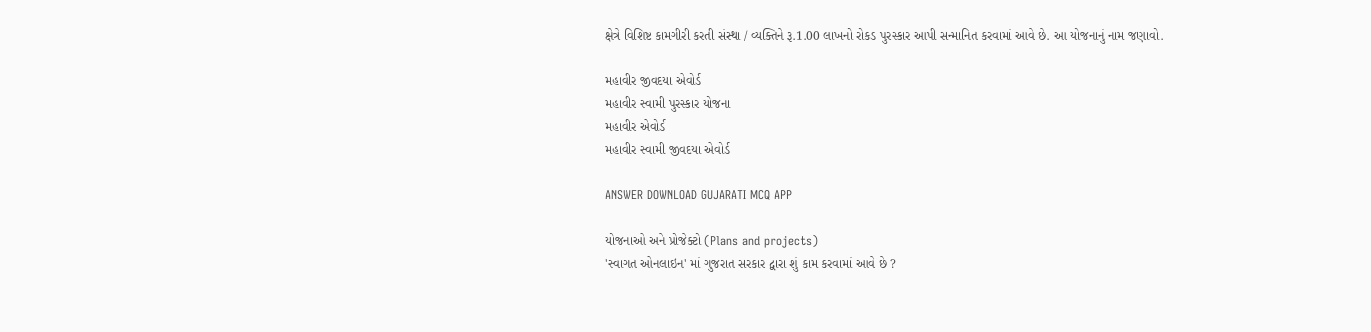ક્ષેત્રે વિશિષ્ટ કામગીરી કરતી સંસ્થા / વ્યક્તિને રૂ.1.00 લાખનો રોકડ પુરસ્કાર આપી સન્માનિત કરવામાં આવે છે. આ યોજનાનું નામ જણાવો.

મહાવીર જીવદયા એવોર્ડ
મહાવીર સ્વામી પુરસ્કાર યોજના
મહાવીર એવોર્ડ
મહાવીર સ્વામી જીવદયા એવોર્ડ

ANSWER DOWNLOAD GUJARATI MCQ APP

યોજનાઓ અને પ્રોજેક્ટો (Plans and projects)
'સ્વાગત ઓનલાઇન' માં ગુજરાત સરકાર દ્વારા શું કામ કરવામાં આવે છે ?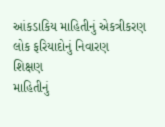આંકડાકિય માહિતીનું એકત્રીકરણ
લોક ફરિયાદોનું નિવારણ
શિક્ષણ
માહિતીનું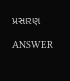પ્રસારણ

ANSWER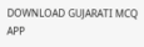DOWNLOAD GUJARATI MCQ APP